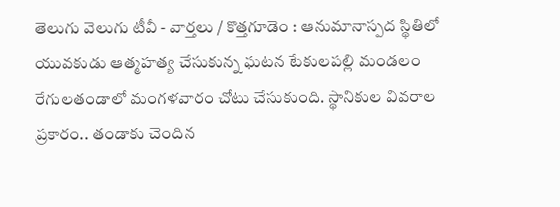తెలుగు వెలుగు టీవీ - వార్తలు / కొత్తగూడెం : ఆనుమానాస్పద స్థితిలో యువకుడు ఆత్మహత్య చేసుకున్న ఘటన టేకులపల్లి మండలం రేగులతండాలో మంగళవారం చోటు చేసుకుంది. స్థానికుల వివరాల ప్రకారం.. తండాకు చెందిన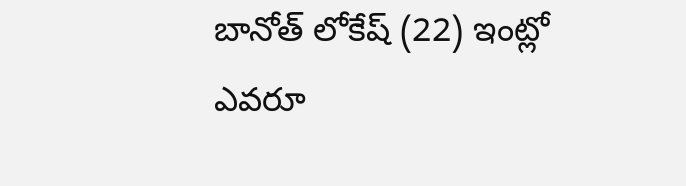బానోత్ లోకేష్ (22) ఇంట్లో ఎవరూ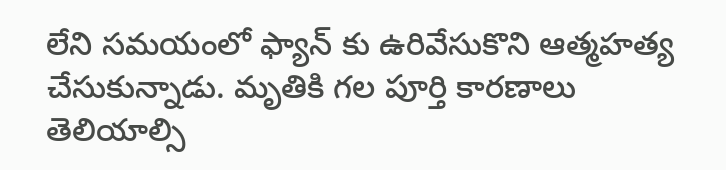లేని సమయంలో ఫ్యాన్ కు ఉరివేసుకొని ఆత్మహత్య చేసుకున్నాడు. మృతికి గల పూర్తి కారణాలు తెలియాల్సి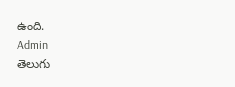ఉంది.
Admin
తెలుగు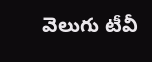వెలుగు టీవీ